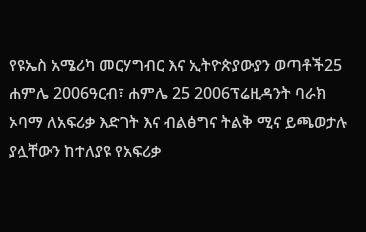የዩኤስ አሜሪካ መርሃግብር እና ኢትዮጵያውያን ወጣቶች25 ሐምሌ 2006ዓርብ፣ ሐምሌ 25 2006ፕሬዚዳንት ባራክ ኦባማ ለአፍሪቃ እድገት እና ብልፅግና ትልቅ ሚና ይጫወታሉ ያሏቸውን ከተለያዩ የአፍሪቃ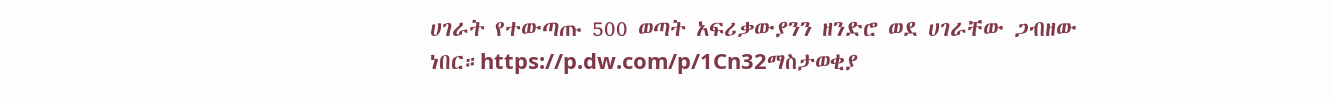ሀገራት የተውጣጡ 500 ወጣት አፍሪቃውያንን ዘንድሮ ወደ ሀገራቸው ጋብዘው ነበር።https://p.dw.com/p/1Cn32ማስታወቂያ